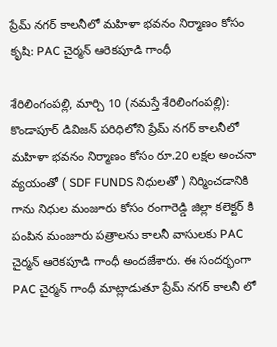ప్రేమ్ నగర్ కాలనీలో మహిళా భవనం నిర్మాణం కోసం కృషి: PAC చైర్మన్ ఆరెకపూడి గాంధీ

శేరిలింగంప‌ల్లి, మార్చి 10 (న‌మ‌స్తే శేరిలింగంప‌ల్లి): కొండాపూర్ డివిజన్ పరిధిలోని ప్రేమ్ నగర్ కాలనీలో మహిళా భవనం నిర్మాణం కోసం రూ.20 లక్షల అంచనా వ్యయంతో ( SDF FUNDS నిధులతో ) నిర్మించడానికి గాను నిధుల మంజూరు కోసం రంగారెడ్డి జిల్లా కలెక్టర్ కి పంపిన మంజూరు పత్రాలను కాలనీ వాసులకు PAC చైర్మన్ ఆరెకపూడి గాంధీ అందజేశారు. ఈ సందర్భంగా PAC చైర్మన్ గాంధీ మాట్లాడుతూ ప్రేమ్ నగర్ కాలనీ లో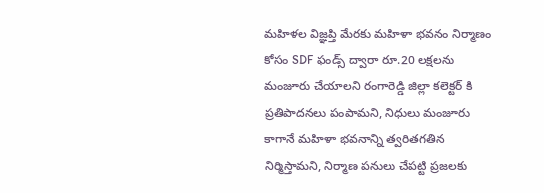మహిళల విజ్ఞప్తి మేరకు మహిళా భవనం నిర్మాణం కోసం SDF ఫండ్స్ ద్వారా రూ.20 లక్షలను మంజూరు చేయాల‌ని రంగారెడ్డి జిల్లా కలెక్టర్ కి ప్రతిపాదనలు పంపామ‌ని, నిధులు మంజూరు కాగానే మహిళా భవనాన్ని త్వరితగతిన నిర్మిస్తామ‌ని, నిర్మాణ పనులు చేపట్టి ప్రజలకు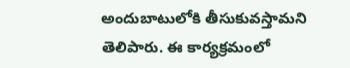అందుబాటులోకి తీసుకువ‌స్తామ‌ని తెలిపారు. ఈ కార్యక్రమంలో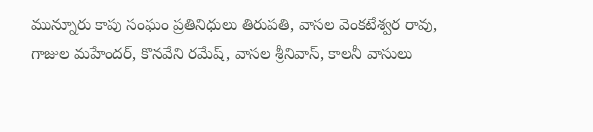మున్నూరు కాపు సంఘం ప్రతినిధులు తిరుపతి, వాసల వెంకటేశ్వర రావు, గాజుల మహేందర్, కొనవేని రమేష్, వాసల శ్రీనివాస్, కాలనీ వాసులు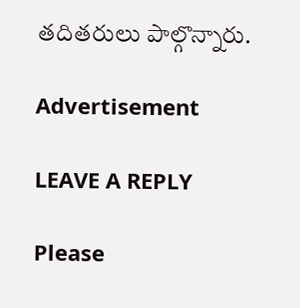తదితరులు పాల్గొన్నారు.

Advertisement

LEAVE A REPLY

Please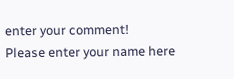enter your comment!
Please enter your name here